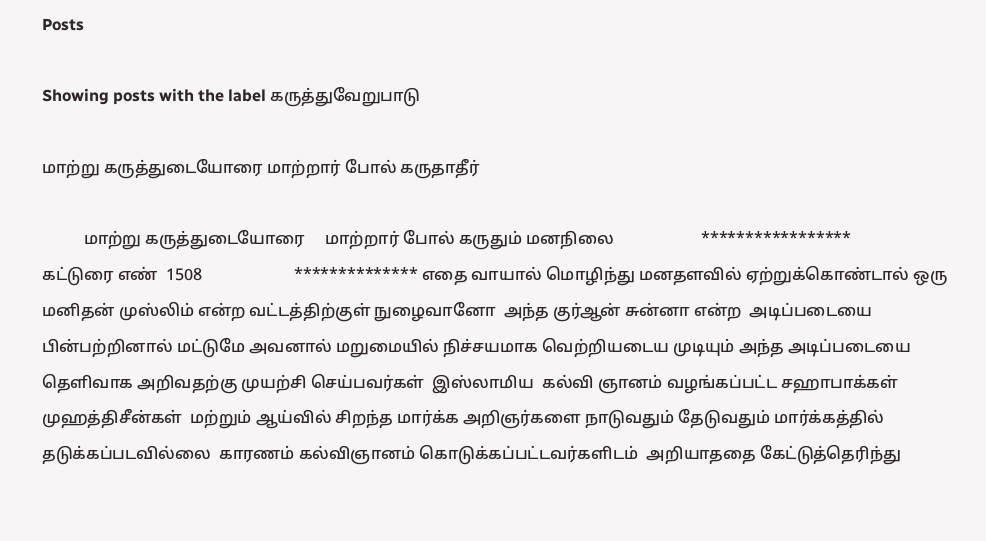Posts

Showing posts with the label கருத்துவேறுபாடு

மாற்று கருத்துடையோரை மாற்றார் போல் கருதாதீர்

          மாற்று கருத்துடையோரை     மாற்றார் போல் கருதும் மனநிலை                     *****************                கட்டுரை எண்  1508                      ************** எதை வாயால் மொழிந்து மனதளவில் ஏற்றுக்கொண்டால் ஒரு மனிதன் முஸ்லிம் என்ற வட்டத்திற்குள் நுழைவானோ  அந்த குர்ஆன் சுன்னா என்ற  அடிப்படையை பின்பற்றினால் மட்டுமே அவனால் மறுமையில் நிச்சயமாக வெற்றியடைய முடியும் அந்த அடிப்படையை தெளிவாக அறிவதற்கு முயற்சி செய்பவர்கள்  இஸ்லாமிய  கல்வி ஞானம் வழங்கப்பட்ட சஹாபாக்கள் முஹத்திசீன்கள்  மற்றும் ஆய்வில் சிறந்த மார்க்க அறிஞர்களை நாடுவதும் தேடுவதும் மார்க்கத்தில் தடுக்கப்படவில்லை  காரணம் கல்விஞானம் கொடுக்கப்பட்டவர்களிடம்  அறியாததை கேட்டுத்தெரிந்து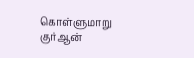கொள்ளுமாறு  குர்ஆன்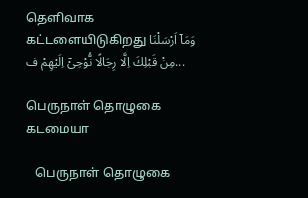தெளிவாக கட்டளையிடுகிறது وَمَاۤ اَرْسَلْنَا مِنْ قَبْلِكَ اِلَّا رِجَالًا نُّوْحِىْۤ اِلَيْهِمْ‌ ف...

பெருநாள் தொழுகை கடமையா

   பெருநாள் தொழுகை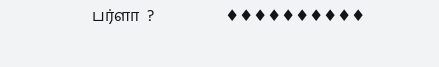பர்ளா  ?                  ♦♦♦♦♦♦♦♦♦♦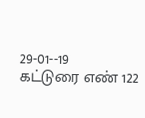29-01--19            கட்டுரை எண் 122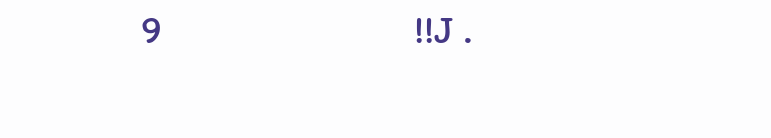9                            !!J .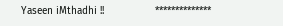Yaseen iMthadhi !!                 **************